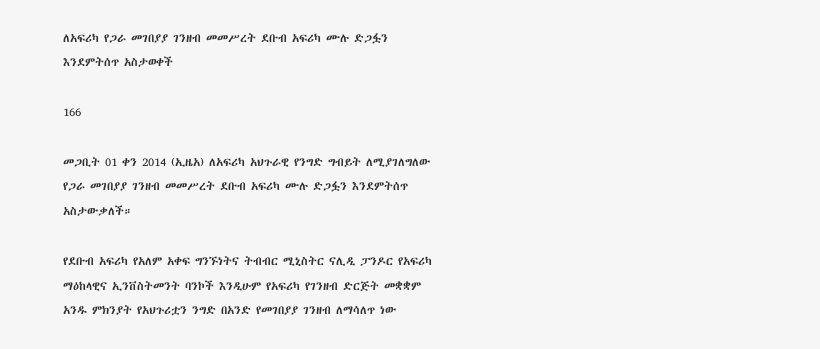ለአፍሪካ የጋራ መገበያያ ገንዘብ መመሥረት ደቡብ አፍሪካ ሙሉ ድጋፏን እንደምትሰጥ አስታወቀች

166

መጋቢት 01 ቀን 2014 (ኢዜአ) ለአፍሪካ አህጉራዊ የንግድ ግብይት ለሚያገለግለው የጋራ መገበያያ ገንዘብ መመሥረት ደቡብ አፍሪካ ሙሉ ድጋፏን እንደምትሰጥ አስታውቃለች።

የደቡብ አፍሪካ የአለም አቀፍ ግንኙነትና ትብብር ሚኒስትር ናሊዲ ፓንዶር የአፍሪካ ማዕከላዊና ኢንቨስትመንት ባንኮች እንዲሁም የአፍሪካ የገንዘብ ድርጅት መቋቋም አንዱ ምክንያት የአህጉሪቷን ንግድ በአንድ የመገበያያ ገንዘብ ለማሳለጥ ነው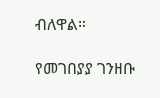ብለዋል።

የመገበያያ ገንዘቡ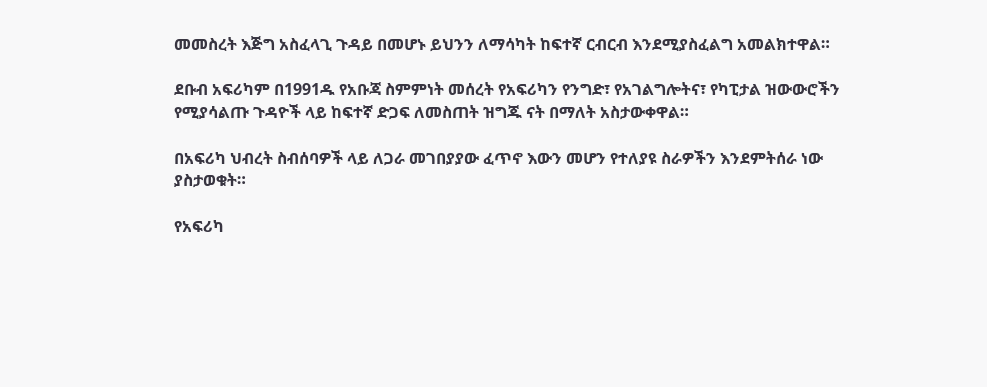መመስረት እጅግ አስፈላጊ ጉዳይ በመሆኑ ይህንን ለማሳካት ከፍተኛ ርብርብ እንደሚያስፈልግ አመልክተዋል።

ደቡብ አፍሪካም በ1991ዱ የአቡጃ ስምምነት መሰረት የአፍሪካን የንግድ፣ የአገልግሎትና፣ የካፒታል ዝውውሮችን የሚያሳልጡ ጉዳዮች ላይ ከፍተኛ ድጋፍ ለመስጠት ዝግጁ ናት በማለት አስታውቀዋል።

በአፍሪካ ህብረት ስብሰባዎች ላይ ለጋራ መገበያያው ፈጥኖ እውን መሆን የተለያዩ ስራዎችን እንደምትሰራ ነው ያስታወቁት።

የአፍሪካ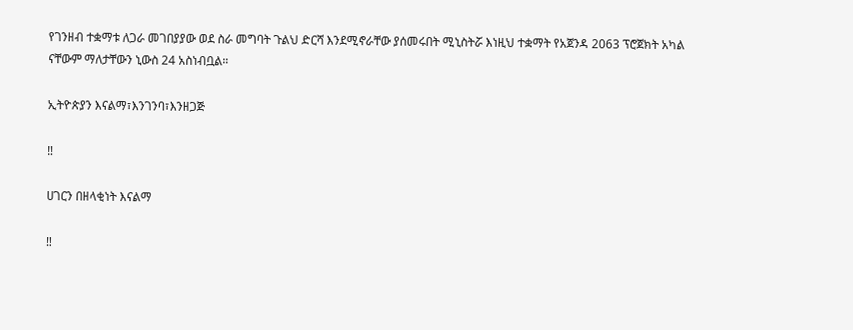የገንዘብ ተቋማቱ ለጋራ መገበያያው ወደ ስራ መግባት ጉልህ ድርሻ እንደሚኖራቸው ያሰመሩበት ሚኒስትሯ እነዚህ ተቋማት የአጀንዳ 2063 ፕሮጀክት አካል ናቸውም ማለታቸውን ኒውስ 24 አስነብቧል።

ኢትዮጵያን እናልማ፣እንገንባ፣እንዘጋጅ

‼

ሀገርን በዘላቂነት እናልማ

‼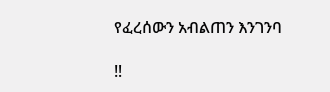የፈረሰውን አብልጠን እንገንባ

‼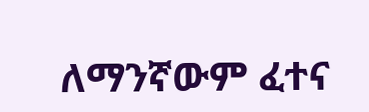ለማንኛውም ፈተና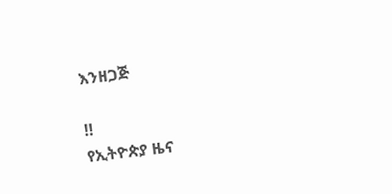እንዘጋጅ

‼
የኢትዮጵያ ዜና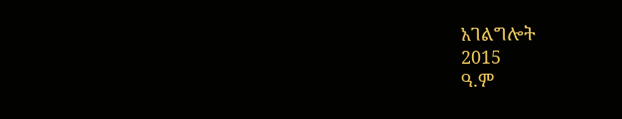አገልግሎት
2015
ዓ.ም